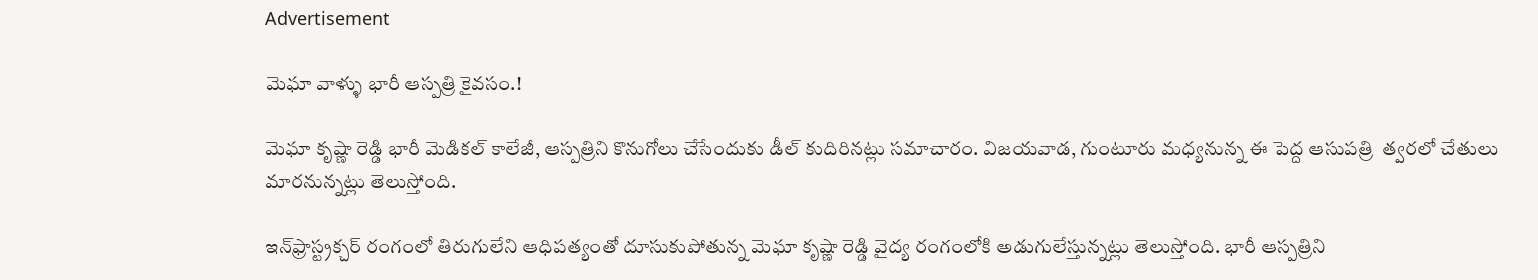Advertisement

మెఘా వాళ్ళు భారీ ఆస్పత్రి కైవసం.!

మెఘా కృష్ణా రెడ్డి భారీ మెడికల్ కాలేజీ, ఆస్పత్రిని కొనుగోలు చేసేందుకు డీల్ కుదిరినట్లు సమాచారం. విజయవాడ, గుంటూరు మధ్యనున్న ఈ పెద్ద ఆసుపత్రి  త్వరలో చేతులు మారనున్నట్లు తెలుస్తోంది.

ఇన్‌ఫ్రాస్ట్రక్చర్ రంగంలో తిరుగులేని ఆధిపత్యంతో దూసుకుపోతున్న మెఘా కృష్ణా రెడ్డి వైద్య రంగంలోకి అడుగులేస్తున్నట్లు తెలుస్తోంది. భారీ ఆస్పత్రిని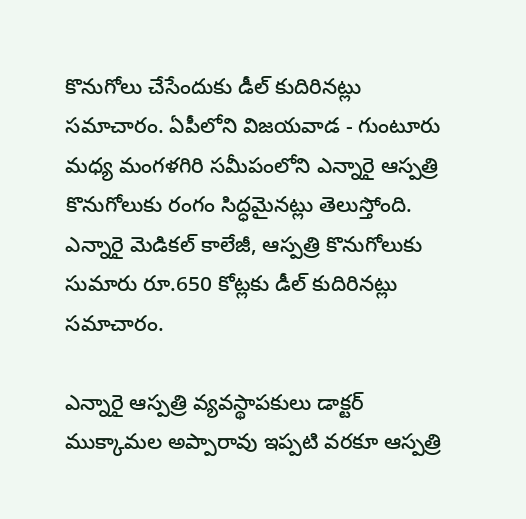కొనుగోలు చేసేందుకు డీల్ కుదిరినట్లు సమాచారం. ఏపీలోని విజయవాడ - గుంటూరు మధ్య మంగళగిరి సమీపంలోని ఎన్నారై ఆస్పత్రి కొనుగోలుకు రంగం సిద్ధమైనట్లు తెలుస్తోంది. ఎన్నారై మెడికల్ కాలేజీ, ఆస్పత్రి కొనుగోలుకు సుమారు రూ.650 కోట్లకు డీల్ కుదిరినట్లు సమాచారం.

ఎన్నారై ఆస్పత్రి వ్యవస్థాపకులు డాక్టర్ ముక్కామల అప్పారావు ఇప్పటి వరకూ ఆస్పత్రి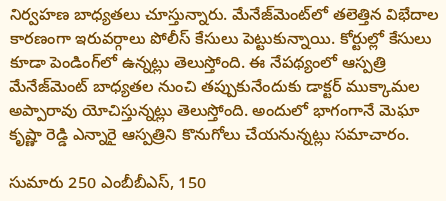నిర్వహణ బాధ్యతలు చూస్తున్నారు. మేనేజ్‌మెంట్‌లో తలెత్తిన విభేదాల కారణంగా ఇరువర్గాలు పోలీస్ కేసులు పెట్టుకున్నాయి. కోర్టుల్లో కేసులు కూడా పెండింగ్‌లో ఉన్నట్లు తెలుస్తోంది. ఈ నేపథ్యంలో ఆస్పత్రి మేనేజ్‌మెంట్ బాధ్యతల నుంచి తప్పుకునేందుకు డాక్టర్ ముక్కామల అప్పారావు యోచిస్తున్నట్లు తెలుస్తోంది. అందులో భాగంగానే మెఘా కృష్ణా రెడ్డి ఎన్నారై ఆస్పత్రిని కొనుగోలు చేయనున్నట్లు సమాచారం.

సుమారు 250 ఎంబీబీఎస్, 150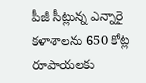పీజీ సీట్లున్న ఎన్నారై కళాశాలను 650 కోట్ల రూపాయలకు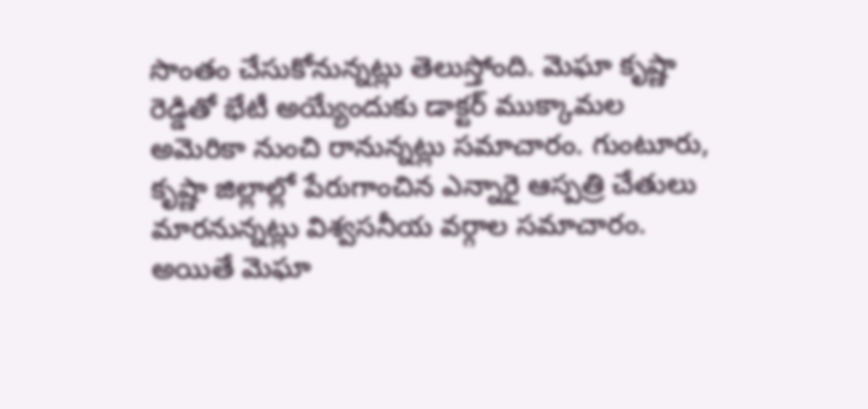సొంతం చేసుకోనున్నట్లు తెలుస్తోంది. మెఘా కృష్ణా రెడ్డితో భేటీ అయ్యేందుకు డాక్టర్ ముక్కామల అమెరికా నుంచి రానున్నట్లు సమాచారం. గుంటూరు, కృష్ణా జిల్లాల్లో పేరుగాంచిన ఎన్నారై ఆస్పత్రి చేతులు మారనున్నట్లు విశ్వసనీయ వర్గాల సమాచారం. అయితే మెఘా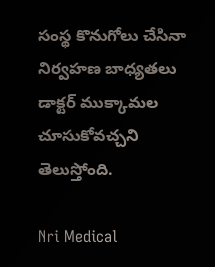సంస్థ కొనుగోలు చేసినా నిర్వహణ బాధ్యతలు డాక్టర్ ముక్కామల చూసుకోవచ్చని తెలుస్తోంది.

Nri Medical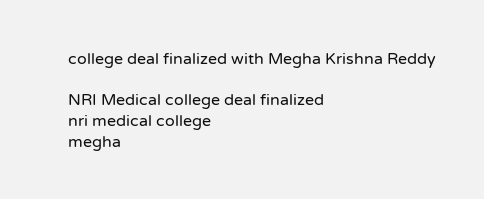college deal finalized with Megha Krishna Reddy

NRI Medical college deal finalized
nri medical college
megha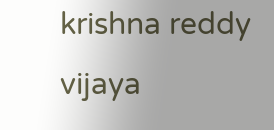krishna reddy
vijaya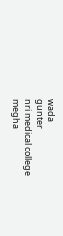wada
gunter
nri medical college
megha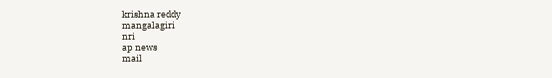krishna reddy
mangalagiri
nri
ap news
mail